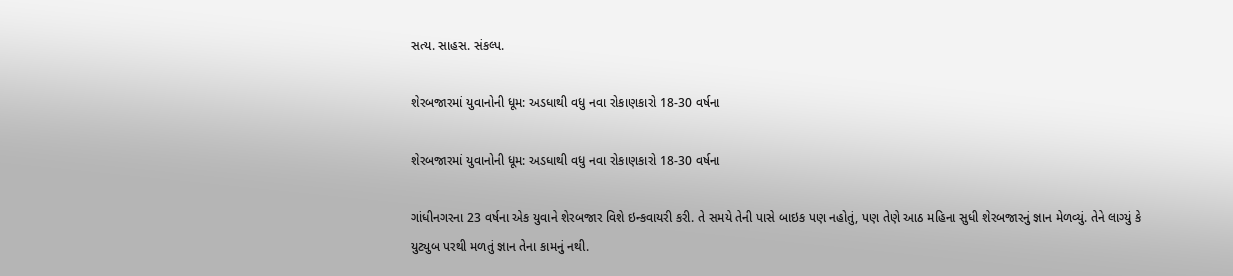સત્ય. સાહસ. સંકલ્પ.

શેરબજારમાં યુવાનોની ધૂમ: અડધાથી વધુ નવા રોકાણકારો 18-30 વર્ષના

શેરબજારમાં યુવાનોની ધૂમ: અડધાથી વધુ નવા રોકાણકારો 18-30 વર્ષના

ગાંધીનગરના 23 વર્ષના એક યુવાને શેરબજાર વિશે ઇન્કવાયરી કરી. તે સમયે તેની પાસે બાઇક પણ નહોતું, પણ તેણે આઠ મહિના સુધી શેરબજારનું જ્ઞાન મેળવ્યું. તેને લાગ્યું કે યુટ્યુબ પરથી મળતું જ્ઞાન તેના કામનું નથી.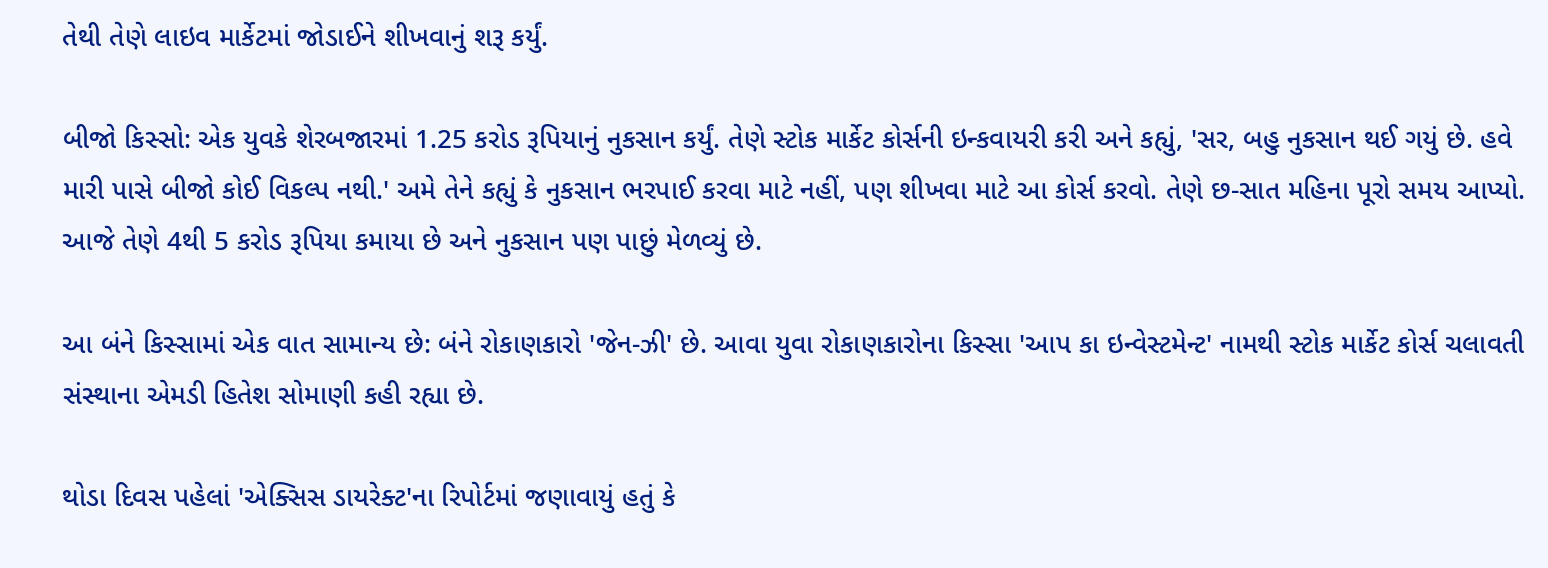તેથી તેણે લાઇવ માર્કેટમાં જોડાઈને શીખવાનું શરૂ કર્યું.

બીજો કિસ્સો: એક યુવકે શેરબજારમાં 1.25 કરોડ રૂપિયાનું નુકસાન કર્યું. તેણે સ્ટોક માર્કેટ કોર્સની ઇન્કવાયરી કરી અને કહ્યું, 'સર, બહુ નુકસાન થઈ ગયું છે. હવે મારી પાસે બીજો કોઈ વિકલ્પ નથી.' અમે તેને કહ્યું કે નુકસાન ભરપાઈ કરવા માટે નહીં, પણ શીખવા માટે આ કોર્સ કરવો. તેણે છ-સાત મહિના પૂરો સમય આપ્યો. આજે તેણે 4થી 5 કરોડ રૂપિયા કમાયા છે અને નુકસાન પણ પાછું મેળવ્યું છે.

આ બંને કિસ્સામાં એક વાત સામાન્ય છે: બંને રોકાણકારો 'જેન-ઝી' છે. આવા યુવા રોકાણકારોના કિસ્સા 'આપ કા ઇન્વેસ્ટમેન્ટ' નામથી સ્ટોક માર્કેટ કોર્સ ચલાવતી સંસ્થાના એમડી હિતેશ સોમાણી કહી રહ્યા છે.

થોડા દિવસ પહેલાં 'એક્સિસ ડાયરેક્ટ'ના રિપોર્ટમાં જણાવાયું હતું કે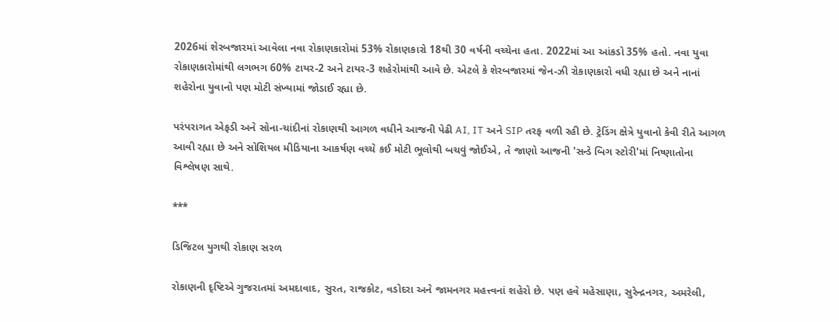2026માં શેરબજારમાં આવેલા નવા રોકાણકારોમાં 53% રોકાણકારો 18થી 30 વર્ષની વચ્ચેના હતા. 2022માં આ આંકડો 35% હતો. નવા યુવા રોકાણકારોમાંથી લગભગ 60% ટાયર-2 અને ટાયર-3 શહેરોમાંથી આવે છે. એટલે કે શેરબજારમાં જેન-ઝી રોકાણકારો વધી રહ્યા છે અને નાનાં શહેરોના યુવાનો પણ મોટી સંખ્યામાં જોડાઈ રહ્યા છે.

પરંપરાગત એફડી અને સોના-ચાંદીનાં રોકાણથી આગળ વધીને આજની પેઢી AI, IT અને SIP તરફ વળી રહી છે. ટ્રેડિંગ ક્ષેત્રે યુવાનો કેવી રીતે આગળ આવી રહ્યા છે અને સોશિયલ મીડિયાના આકર્ષણ વચ્ચે કઈ મોટી ભૂલોથી બચવું જોઈએ, તે જાણો આજની 'સન્ડે બિગ સ્ટોરી'માં નિષ્ણાતોના વિશ્લેષણ સાથે.

***

ડિજિટલ યુગથી રોકાણ સરળ

રોકાણની દૃષ્ટિએ ગુજરાતમાં અમદાવાદ, સુરત, રાજકોટ, વડોદરા અને જામનગર મહત્ત્વનાં શહેરો છે. પણ હવે મહેસાણા, સુરેન્દ્રનગર, અમરેલી,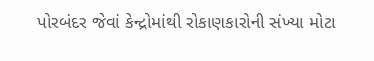પોરબંદર જેવાં કેન્દ્રોમાંથી રોકાણકારોની સંખ્યા મોટા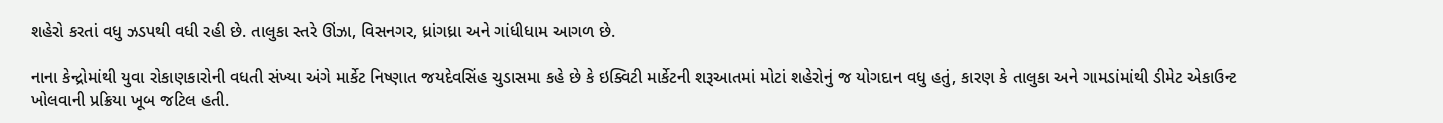શહેરો કરતાં વધુ ઝડપથી વધી રહી છે. તાલુકા સ્તરે ઊંઝા, વિસનગર, ધ્રાંગધ્રા અને ગાંધીધામ આગળ છે.

નાના કેન્દ્રોમાંથી યુવા રોકાણકારોની વધતી સંખ્યા અંગે માર્કેટ નિષ્ણાત જયદેવસિંહ ચુડાસમા કહે છે કે ઇક્વિટી માર્કેટની શરૂઆતમાં મોટાં શહેરોનું જ યોગદાન વધુ હતું, કારણ કે તાલુકા અને ગામડાંમાંથી ડીમેટ એકાઉન્ટ ખોલવાની પ્રક્રિયા ખૂબ જટિલ હતી.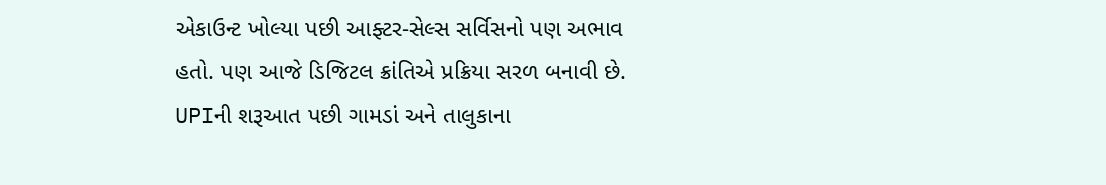એકાઉન્ટ ખોલ્યા પછી આફ્ટર-સેલ્સ સર્વિસનો પણ અભાવ હતો. પણ આજે ડિજિટલ ક્રાંતિએ પ્રક્રિયા સરળ બનાવી છે. UPIની શરૂઆત પછી ગામડાં અને તાલુકાના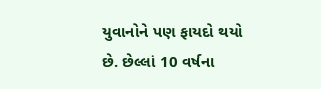યુવાનોને પણ ફાયદો થયો છે. છેલ્લાં 10 વર્ષના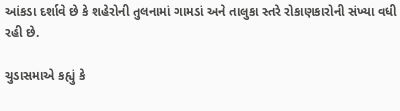આંકડા દર્શાવે છે કે શહેરોની તુલનામાં ગામડાં અને તાલુકા સ્તરે રોકાણકારોની સંખ્યા વધી રહી છે.

ચુડાસમાએ કહ્યું કે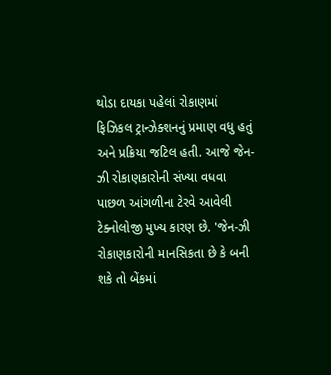થોડા દાયકા પહેલાં રોકાણમાં ફિઝિકલ ટ્રાન્ઝેક્શનનું પ્રમાણ વધુ હતું અને પ્રક્રિયા જટિલ હતી. આજે જેન-ઝી રોકાણકારોની સંખ્યા વધવા પાછળ આંગળીના ટેરવે આવેલી ટેક્નોલોજી મુખ્ય કારણ છે. 'જેન-ઝી રોકાણકારોની માનસિકતા છે કે બની શકે તો બેંકમાં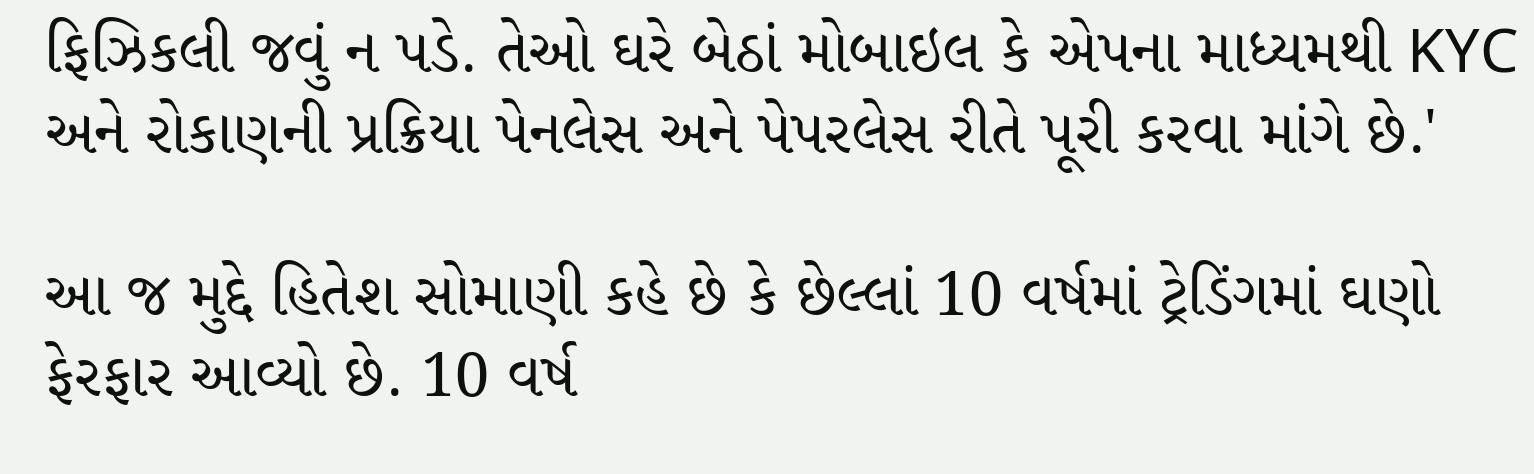ફિઝિકલી જવું ન પડે. તેઓ ઘરે બેઠાં મોબાઇલ કે એપના માધ્યમથી KYC અને રોકાણની પ્રક્રિયા પેનલેસ અને પેપરલેસ રીતે પૂરી કરવા માંગે છે.'

આ જ મુદ્દે હિતેશ સોમાણી કહે છે કે છેલ્લાં 10 વર્ષમાં ટ્રેડિંગમાં ઘણો ફેરફાર આવ્યો છે. 10 વર્ષ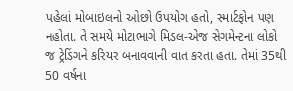પહેલાં મોબાઇલનો ઓછો ઉપયોગ હતો, સ્માર્ટફોન પણ નહોતા. તે સમયે મોટાભાગે મિડલ-એજ સેગમેન્ટના લોકો જ ટ્રેડિંગને કરિયર બનાવવાની વાત કરતા હતા. તેમાં 35થી 50 વર્ષના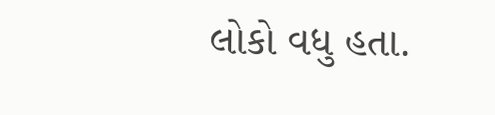લોકો વધુ હતા.